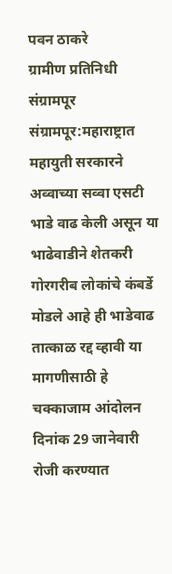पवन ठाकरे
ग्रामीण प्रतिनिधी संग्रामपूर
संग्रामपूर:महाराष्ट्रात महायुती सरकारने अव्वाच्या सव्वा एसटी भाडे वाढ केली असून या भाढेवाडीने शेतकरी गोरगरीब लोकांचे कंबर्डे मोडले आहे ही भाडेवाढ तात्काळ रद्द व्हावी या मागणीसाठी हे चक्काजाम आंदोलन दिनांक 29 जानेवारी रोजी करण्यात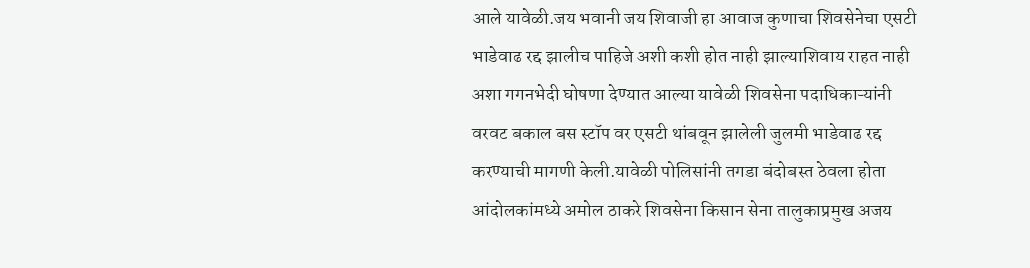आले यावेळी.जय भवानी जय शिवाजी हा आवाज कुणाचा शिवसेनेचा एसटी भाडेवाढ रद्द झालीच पाहिजे अशी कशी होत नाही झाल्याशिवाय राहत नाही अशा गगनभेदी घोषणा देण्यात आल्या यावेळी शिवसेना पदाधिकाऱ्यांनी वरवट बकाल बस स्टॉप वर एसटी थांबवून झालेली जुलमी भाडेवाढ रद्द करण्याची मागणी केली.यावेळी पोलिसांनी तगडा बंदोबस्त ठेवला होता आंदोलकांमध्ये अमोल ठाकरे शिवसेना किसान सेना तालुकाप्रमुख अजय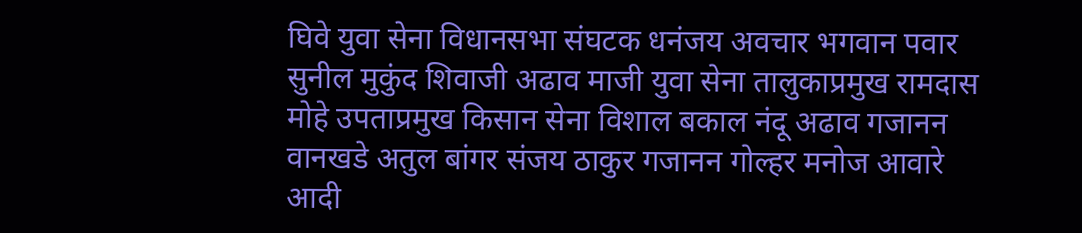घिवे युवा सेना विधानसभा संघटक धनंजय अवचार भगवान पवार सुनील मुकुंद शिवाजी अढाव माजी युवा सेना तालुकाप्रमुख रामदास मोहे उपताप्रमुख किसान सेना विशाल बकाल नंदू अढाव गजानन वानखडे अतुल बांगर संजय ठाकुर गजानन गोल्हर मनोज आवारे आदी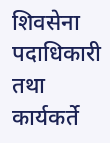शिवसेना पदाधिकारी तथा कार्यकर्ते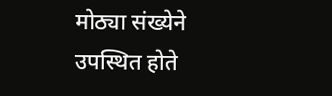मोठ्या संख्येने उपस्थित होते